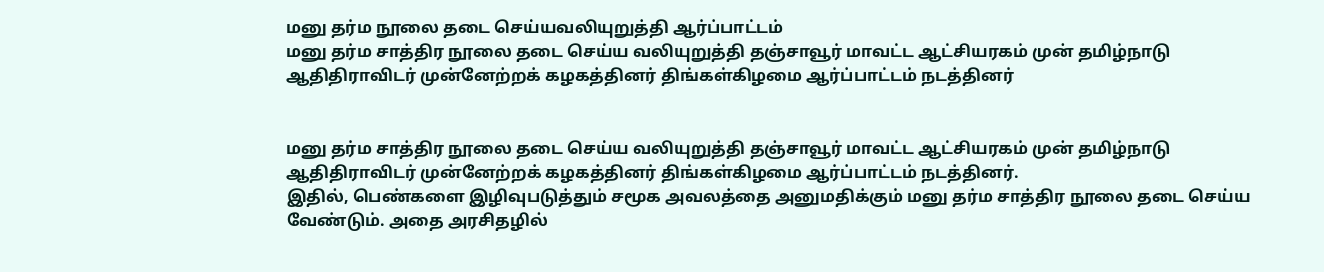மனு தர்ம நூலை தடை செய்யவலியுறுத்தி ஆர்ப்பாட்டம்
மனு தர்ம சாத்திர நூலை தடை செய்ய வலியுறுத்தி தஞ்சாவூர் மாவட்ட ஆட்சியரகம் முன் தமிழ்நாடு ஆதிதிராவிடர் முன்னேற்றக் கழகத்தினர் திங்கள்கிழமை ஆர்ப்பாட்டம் நடத்தினர்


மனு தர்ம சாத்திர நூலை தடை செய்ய வலியுறுத்தி தஞ்சாவூர் மாவட்ட ஆட்சியரகம் முன் தமிழ்நாடு ஆதிதிராவிடர் முன்னேற்றக் கழகத்தினர் திங்கள்கிழமை ஆர்ப்பாட்டம் நடத்தினர்.
இதில், பெண்களை இழிவுபடுத்தும் சமூக அவலத்தை அனுமதிக்கும் மனு தர்ம சாத்திர நூலை தடை செய்ய வேண்டும். அதை அரசிதழில்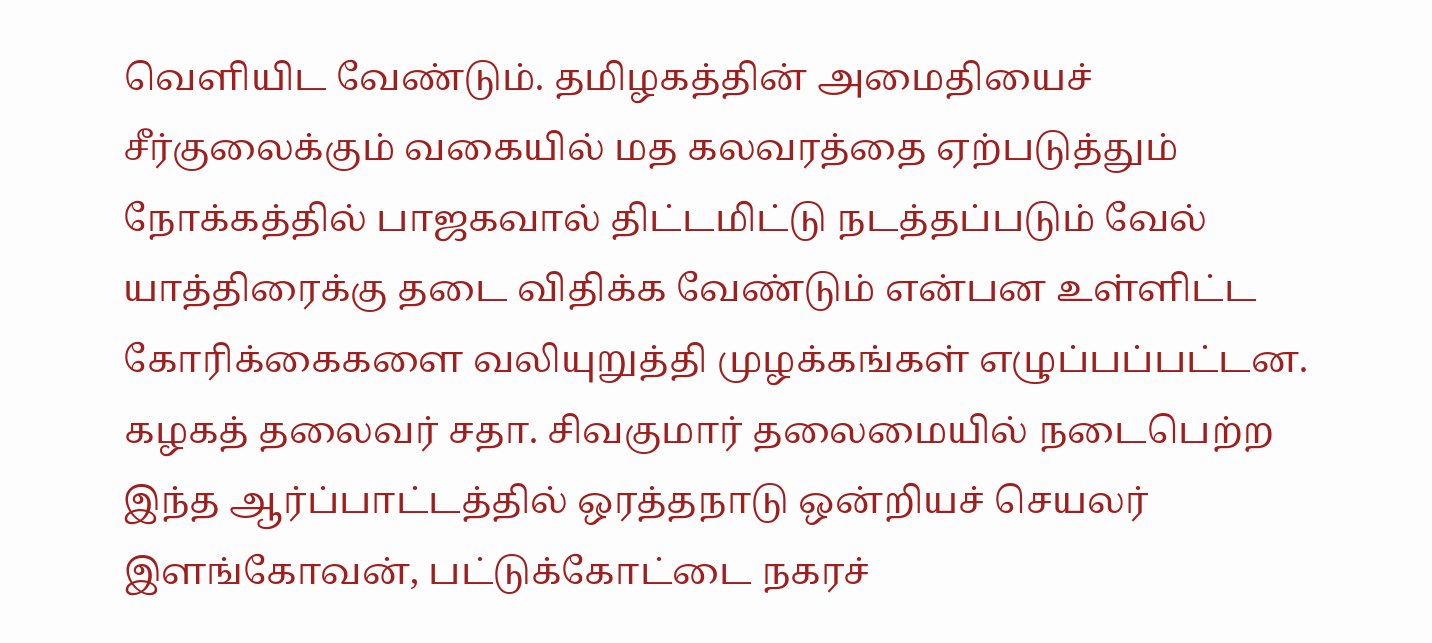வெளியிட வேண்டும். தமிழகத்தின் அமைதியைச் சீர்குலைக்கும் வகையில் மத கலவரத்தை ஏற்படுத்தும் நோக்கத்தில் பாஜகவால் திட்டமிட்டு நடத்தப்படும் வேல் யாத்திரைக்கு தடை விதிக்க வேண்டும் என்பன உள்ளிட்ட கோரிக்கைகளை வலியுறுத்தி முழக்கங்கள் எழுப்பப்பட்டன.
கழகத் தலைவர் சதா. சிவகுமார் தலைமையில் நடைபெற்ற இந்த ஆர்ப்பாட்டத்தில் ஒரத்தநாடு ஒன்றியச் செயலர் இளங்கோவன், பட்டுக்கோட்டை நகரச்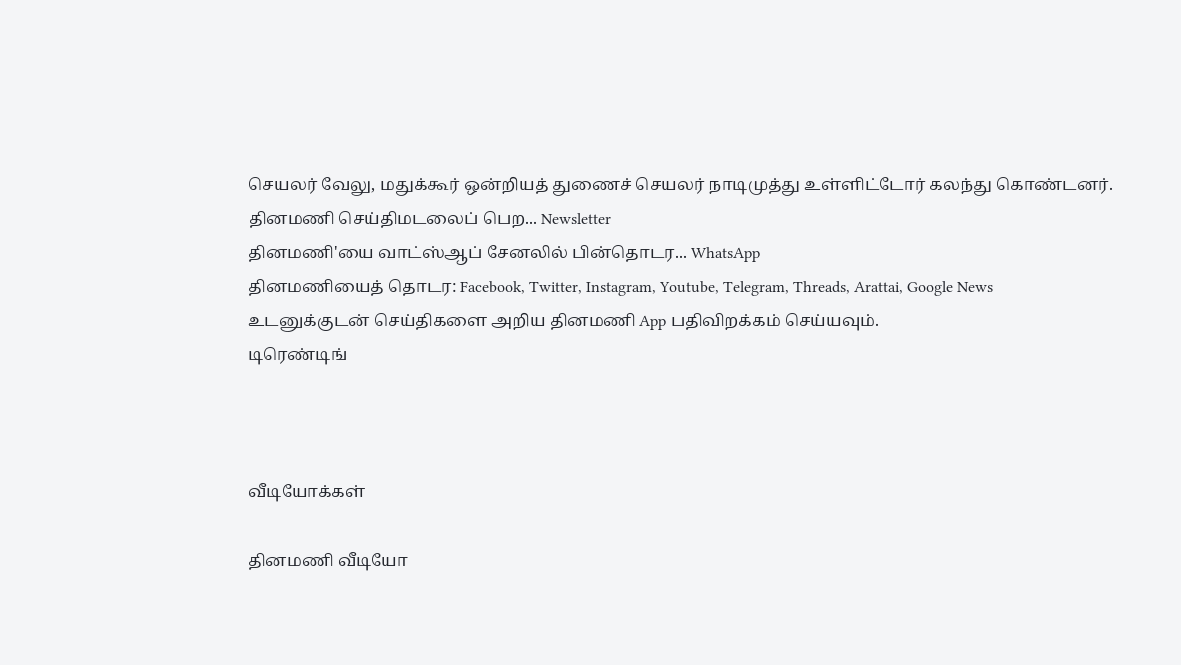செயலர் வேலு, மதுக்கூர் ஒன்றியத் துணைச் செயலர் நாடிமுத்து உள்ளிட்டோர் கலந்து கொண்டனர்.
தினமணி செய்திமடலைப் பெற... Newsletter
தினமணி'யை வாட்ஸ்ஆப் சேனலில் பின்தொடர... WhatsApp
தினமணியைத் தொடர: Facebook, Twitter, Instagram, Youtube, Telegram, Threads, Arattai, Google News
உடனுக்குடன் செய்திகளை அறிய தினமணி App பதிவிறக்கம் செய்யவும்.
டிரெண்டிங்



வீடியோக்கள்

தினமணி வீடியோ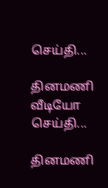செய்தி...

தினமணி வீடியோ செய்தி...

தினமணி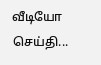வீடியோ செய்தி...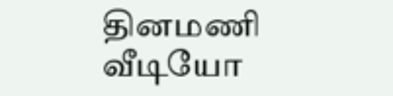தினமணி வீடியோ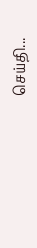செய்தி...